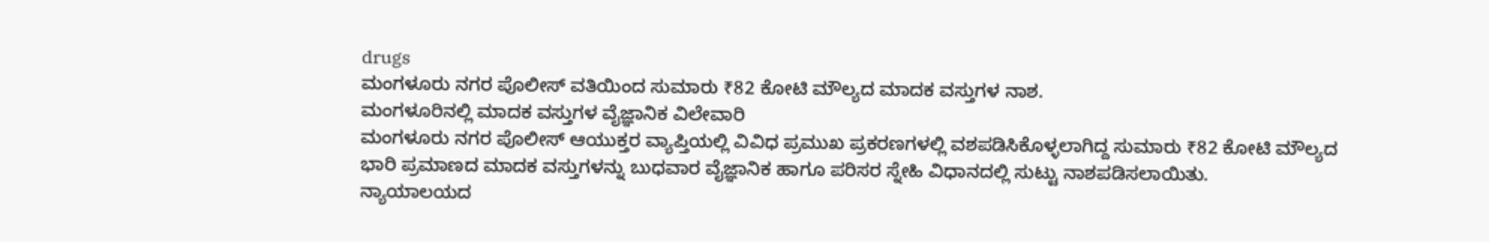drugs
ಮಂಗಳೂರು ನಗರ ಪೊಲೀಸ್ ವತಿಯಿಂದ ಸುಮಾರು ₹82 ಕೋಟಿ ಮೌಲ್ಯದ ಮಾದಕ ವಸ್ತುಗಳ ನಾಶ.
ಮಂಗಳೂರಿನಲ್ಲಿ ಮಾದಕ ವಸ್ತುಗಳ ವೈಜ್ಞಾನಿಕ ವಿಲೇವಾರಿ
ಮಂಗಳೂರು ನಗರ ಪೊಲೀಸ್ ಆಯುಕ್ತರ ವ್ಯಾಪ್ತಿಯಲ್ಲಿ ವಿವಿಧ ಪ್ರಮುಖ ಪ್ರಕರಣಗಳಲ್ಲಿ ವಶಪಡಿಸಿಕೊಳ್ಳಲಾಗಿದ್ದ ಸುಮಾರು ₹82 ಕೋಟಿ ಮೌಲ್ಯದ ಭಾರಿ ಪ್ರಮಾಣದ ಮಾದಕ ವಸ್ತುಗಳನ್ನು ಬುಧವಾರ ವೈಜ್ಞಾನಿಕ ಹಾಗೂ ಪರಿಸರ ಸ್ನೇಹಿ ವಿಧಾನದಲ್ಲಿ ಸುಟ್ಟು ನಾಶಪಡಿಸಲಾಯಿತು.
ನ್ಯಾಯಾಲಯದ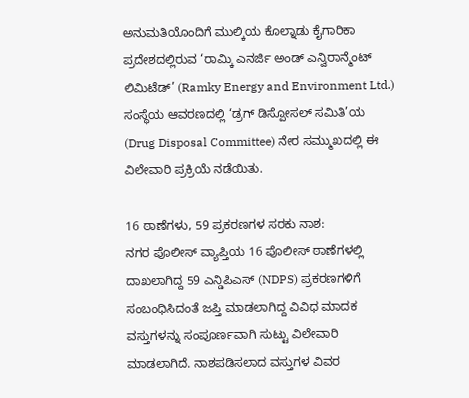ಅನುಮತಿಯೊಂದಿಗೆ ಮುಲ್ಕಿಯ ಕೊಲ್ನಾಡು ಕೈಗಾರಿಕಾ ಪ್ರದೇಶದಲ್ಲಿರುವ ‘ರಾಮ್ಕಿ ಎನರ್ಜಿ ಅಂಡ್ ಎನ್ವಿರಾನ್ಮೆಂಟ್ ಲಿಮಿಟೆಡ್’ (Ramky Energy and Environment Ltd.) ಸಂಸ್ಥೆಯ ಆವರಣದಲ್ಲಿ ‘ಡ್ರಗ್ ಡಿಸ್ಪೋಸಲ್ ಸಮಿತಿ’ಯ (Drug Disposal Committee) ನೇರ ಸಮ್ಮುಖದಲ್ಲಿ ಈ ವಿಲೇವಾರಿ ಪ್ರಕ್ರಿಯೆ ನಡೆಯಿತು.

16 ಠಾಣೆಗಳು, 59 ಪ್ರಕರಣಗಳ ಸರಕು ನಾಶ:
ನಗರ ಪೊಲೀಸ್ ವ್ಯಾಪ್ತಿಯ 16 ಪೊಲೀಸ್ ಠಾಣೆಗಳಲ್ಲಿ ದಾಖಲಾಗಿದ್ದ 59 ಎನ್ಡಿಪಿಎಸ್ (NDPS) ಪ್ರಕರಣಗಳಿಗೆ ಸಂಬಂಧಿಸಿದಂತೆ ಜಪ್ತಿ ಮಾಡಲಾಗಿದ್ದ ವಿವಿಧ ಮಾದಕ ವಸ್ತುಗಳನ್ನು ಸಂಪೂರ್ಣವಾಗಿ ಸುಟ್ಟು ವಿಲೇವಾರಿ ಮಾಡಲಾಗಿದೆ. ನಾಶಪಡಿಸಲಾದ ವಸ್ತುಗಳ ವಿವರ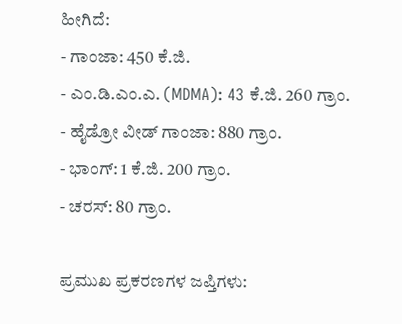ಹೀಗಿದೆ:
- ಗಾಂಜಾ: 450 ಕೆ.ಜಿ.
- ಎಂ.ಡಿ.ಎಂ.ಎ. (MDMA): 43 ಕೆ.ಜಿ. 260 ಗ್ರಾಂ.
- ಹೈಡ್ರೋ ವೀಡ್ ಗಾಂಜಾ: 880 ಗ್ರಾಂ.
- ಭಾಂಗ್: 1 ಕೆ.ಜಿ. 200 ಗ್ರಾಂ.
- ಚರಸ್: 80 ಗ್ರಾಂ.

ಪ್ರಮುಖ ಪ್ರಕರಣಗಳ ಜಪ್ತಿಗಳು: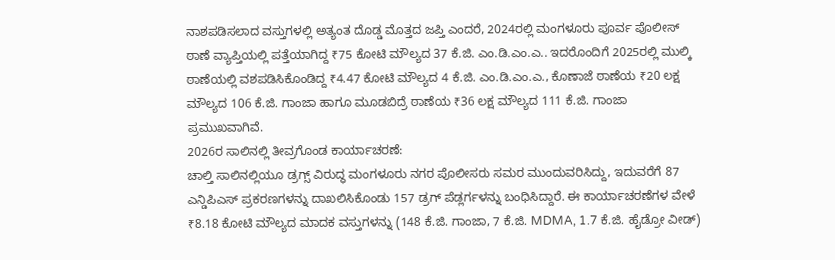ನಾಶಪಡಿಸಲಾದ ವಸ್ತುಗಳಲ್ಲಿ ಅತ್ಯಂತ ದೊಡ್ಡ ಮೊತ್ತದ ಜಪ್ತಿ ಎಂದರೆ, 2024ರಲ್ಲಿ ಮಂಗಳೂರು ಪೂರ್ವ ಪೊಲೀಸ್ ಠಾಣೆ ವ್ಯಾಪ್ತಿಯಲ್ಲಿ ಪತ್ತೆಯಾಗಿದ್ದ ₹75 ಕೋಟಿ ಮೌಲ್ಯದ 37 ಕೆ.ಜಿ. ಎಂ.ಡಿ.ಎಂ.ಎ.. ಇದರೊಂದಿಗೆ 2025ರಲ್ಲಿ ಮುಲ್ಕಿ ಠಾಣೆಯಲ್ಲಿ ವಶಪಡಿಸಿಕೊಂಡಿದ್ದ ₹4.47 ಕೋಟಿ ಮೌಲ್ಯದ 4 ಕೆ.ಜಿ. ಎಂ.ಡಿ.ಎಂ.ಎ., ಕೊಣಾಜೆ ಠಾಣೆಯ ₹20 ಲಕ್ಷ ಮೌಲ್ಯದ 106 ಕೆ.ಜಿ. ಗಾಂಜಾ ಹಾಗೂ ಮೂಡಬಿದ್ರೆ ಠಾಣೆಯ ₹36 ಲಕ್ಷ ಮೌಲ್ಯದ 111 ಕೆ.ಜಿ. ಗಾಂಜಾ ಪ್ರಮುಖವಾಗಿವೆ.
2026ರ ಸಾಲಿನಲ್ಲಿ ತೀವ್ರಗೊಂಡ ಕಾರ್ಯಾಚರಣೆ:
ಚಾಲ್ತಿ ಸಾಲಿನಲ್ಲಿಯೂ ಡ್ರಗ್ಸ್ ವಿರುದ್ಧ ಮಂಗಳೂರು ನಗರ ಪೊಲೀಸರು ಸಮರ ಮುಂದುವರಿಸಿದ್ದು, ಇದುವರೆಗೆ 87 ಎನ್ಡಿಪಿಎಸ್ ಪ್ರಕರಣಗಳನ್ನು ದಾಖಲಿಸಿಕೊಂಡು 157 ಡ್ರಗ್ ಪೆಡ್ಲರ್ಗಳನ್ನು ಬಂಧಿಸಿದ್ದಾರೆ. ಈ ಕಾರ್ಯಾಚರಣೆಗಳ ವೇಳೆ ₹8.18 ಕೋಟಿ ಮೌಲ್ಯದ ಮಾದಕ ವಸ್ತುಗಳನ್ನು (148 ಕೆ.ಜಿ. ಗಾಂಜಾ, 7 ಕೆ.ಜಿ. MDMA, 1.7 ಕೆ.ಜಿ. ಹೈಡ್ರೋ ವೀಡ್)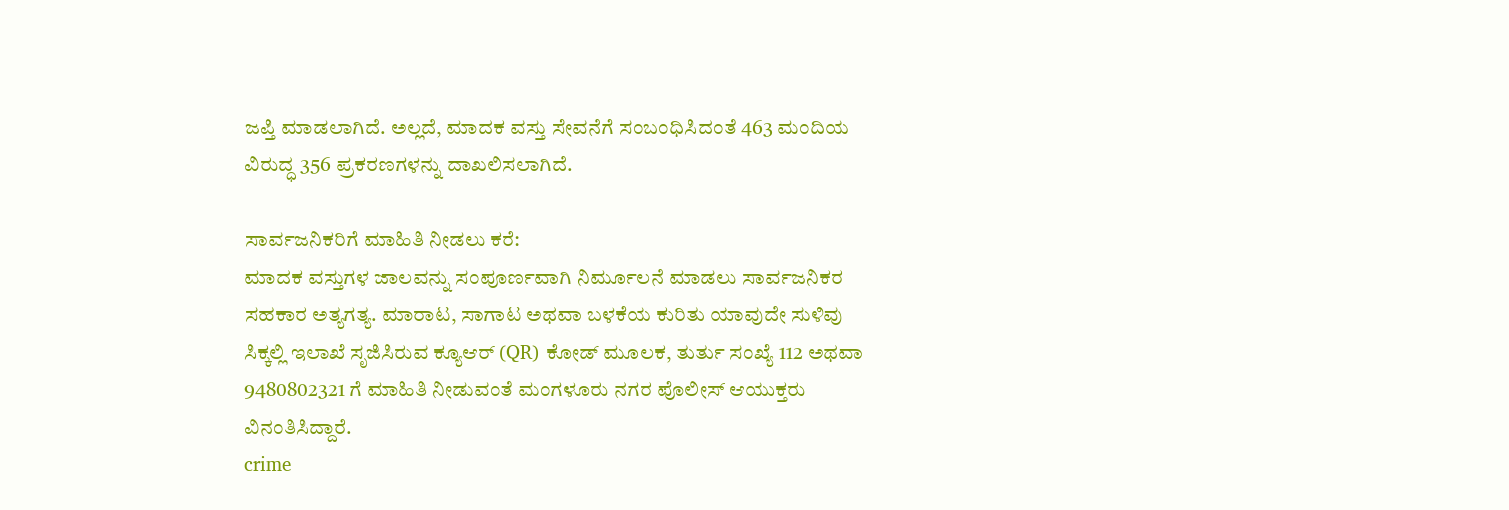ಜಪ್ತಿ ಮಾಡಲಾಗಿದೆ. ಅಲ್ಲದೆ, ಮಾದಕ ವಸ್ತು ಸೇವನೆಗೆ ಸಂಬಂಧಿಸಿದಂತೆ 463 ಮಂದಿಯ ವಿರುದ್ಧ 356 ಪ್ರಕರಣಗಳನ್ನು ದಾಖಲಿಸಲಾಗಿದೆ.

ಸಾರ್ವಜನಿಕರಿಗೆ ಮಾಹಿತಿ ನೀಡಲು ಕರೆ:
ಮಾದಕ ವಸ್ತುಗಳ ಜಾಲವನ್ನು ಸಂಪೂರ್ಣವಾಗಿ ನಿರ್ಮೂಲನೆ ಮಾಡಲು ಸಾರ್ವಜನಿಕರ ಸಹಕಾರ ಅತ್ಯಗತ್ಯ. ಮಾರಾಟ, ಸಾಗಾಟ ಅಥವಾ ಬಳಕೆಯ ಕುರಿತು ಯಾವುದೇ ಸುಳಿವು ಸಿಕ್ಕಲ್ಲಿ ಇಲಾಖೆ ಸೃಜಿಸಿರುವ ಕ್ಯೂಆರ್ (QR) ಕೋಡ್ ಮೂಲಕ, ತುರ್ತು ಸಂಖ್ಯೆ 112 ಅಥವಾ 9480802321 ಗೆ ಮಾಹಿತಿ ನೀಡುವಂತೆ ಮಂಗಳೂರು ನಗರ ಪೊಲೀಸ್ ಆಯುಕ್ತರು ವಿನಂತಿಸಿದ್ದಾರೆ.
crime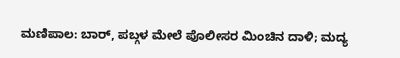ಮಣಿಪಾಲ: ಬಾರ್, ಪಬ್ಗಳ ಮೇಲೆ ಪೊಲೀಸರ ಮಿಂಚಿನ ದಾಳಿ; ಮದ್ಯ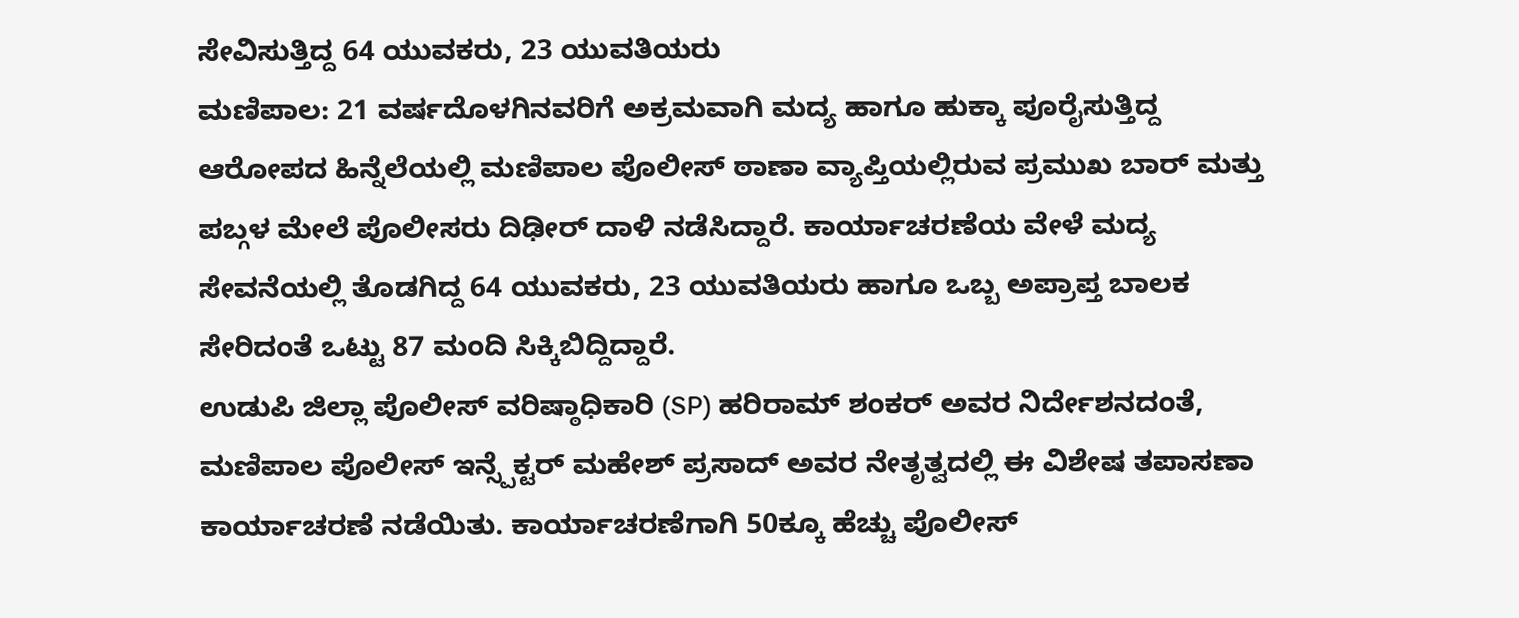ಸೇವಿಸುತ್ತಿದ್ದ 64 ಯುವಕರು, 23 ಯುವತಿಯರು
ಮಣಿಪಾಲ: 21 ವರ್ಷದೊಳಗಿನವರಿಗೆ ಅಕ್ರಮವಾಗಿ ಮದ್ಯ ಹಾಗೂ ಹುಕ್ಕಾ ಪೂರೈಸುತ್ತಿದ್ದ ಆರೋಪದ ಹಿನ್ನೆಲೆಯಲ್ಲಿ ಮಣಿಪಾಲ ಪೊಲೀಸ್ ಠಾಣಾ ವ್ಯಾಪ್ತಿಯಲ್ಲಿರುವ ಪ್ರಮುಖ ಬಾರ್ ಮತ್ತು ಪಬ್ಗಳ ಮೇಲೆ ಪೊಲೀಸರು ದಿಢೀರ್ ದಾಳಿ ನಡೆಸಿದ್ದಾರೆ. ಕಾರ್ಯಾಚರಣೆಯ ವೇಳೆ ಮದ್ಯ ಸೇವನೆಯಲ್ಲಿ ತೊಡಗಿದ್ದ 64 ಯುವಕರು, 23 ಯುವತಿಯರು ಹಾಗೂ ಒಬ್ಬ ಅಪ್ರಾಪ್ತ ಬಾಲಕ ಸೇರಿದಂತೆ ಒಟ್ಟು 87 ಮಂದಿ ಸಿಕ್ಕಿಬಿದ್ದಿದ್ದಾರೆ.
ಉಡುಪಿ ಜಿಲ್ಲಾ ಪೊಲೀಸ್ ವರಿಷ್ಠಾಧಿಕಾರಿ (SP) ಹರಿರಾಮ್ ಶಂಕರ್ ಅವರ ನಿರ್ದೇಶನದಂತೆ, ಮಣಿಪಾಲ ಪೊಲೀಸ್ ಇನ್ಸ್ಪೆಕ್ಟರ್ ಮಹೇಶ್ ಪ್ರಸಾದ್ ಅವರ ನೇತೃತ್ವದಲ್ಲಿ ಈ ವಿಶೇಷ ತಪಾಸಣಾ ಕಾರ್ಯಾಚರಣೆ ನಡೆಯಿತು. ಕಾರ್ಯಾಚರಣೆಗಾಗಿ 50ಕ್ಕೂ ಹೆಚ್ಚು ಪೊಲೀಸ್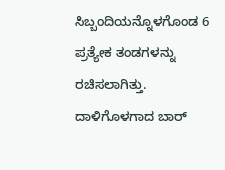ಸಿಬ್ಬಂದಿಯನ್ನೊಳಗೊಂಡ 6 ಪ್ರತ್ಯೇಕ ತಂಡಗಳನ್ನು ರಚಿಸಲಾಗಿತ್ತು.
ದಾಳಿಗೊಳಗಾದ ಬಾರ್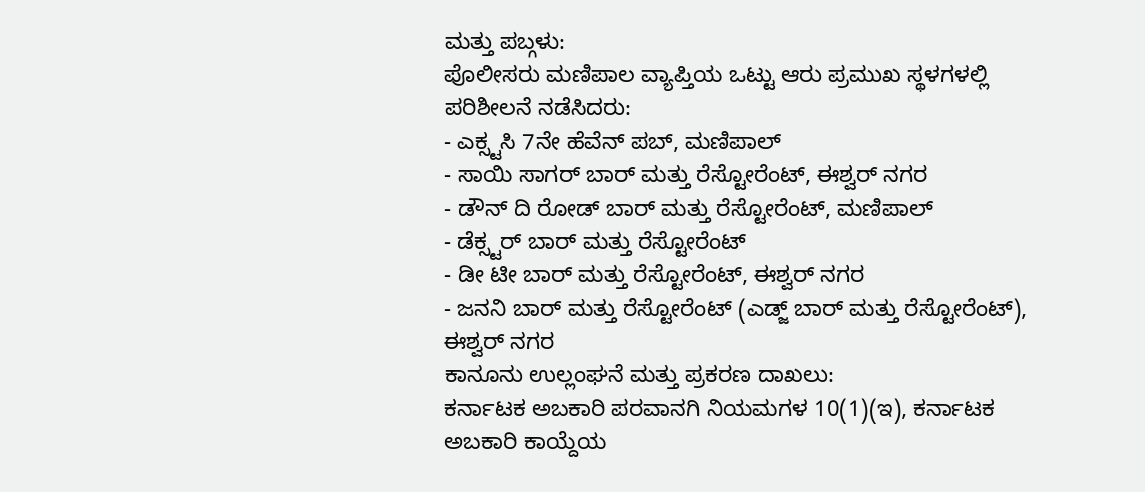ಮತ್ತು ಪಬ್ಗಳು:
ಪೊಲೀಸರು ಮಣಿಪಾಲ ವ್ಯಾಪ್ತಿಯ ಒಟ್ಟು ಆರು ಪ್ರಮುಖ ಸ್ಥಳಗಳಲ್ಲಿ ಪರಿಶೀಲನೆ ನಡೆಸಿದರು:
- ಎಕ್ಸ್ಟಸಿ 7ನೇ ಹೆವೆನ್ ಪಬ್, ಮಣಿಪಾಲ್
- ಸಾಯಿ ಸಾಗರ್ ಬಾರ್ ಮತ್ತು ರೆಸ್ಟೋರೆಂಟ್, ಈಶ್ವರ್ ನಗರ
- ಡೌನ್ ದಿ ರೋಡ್ ಬಾರ್ ಮತ್ತು ರೆಸ್ಟೋರೆಂಟ್, ಮಣಿಪಾಲ್
- ಡೆಕ್ಸ್ಟರ್ ಬಾರ್ ಮತ್ತು ರೆಸ್ಟೋರೆಂಟ್
- ಡೀ ಟೀ ಬಾರ್ ಮತ್ತು ರೆಸ್ಟೋರೆಂಟ್, ಈಶ್ವರ್ ನಗರ
- ಜನನಿ ಬಾರ್ ಮತ್ತು ರೆಸ್ಟೋರೆಂಟ್ (ಎಡ್ಜ್ ಬಾರ್ ಮತ್ತು ರೆಸ್ಟೋರೆಂಟ್), ಈಶ್ವರ್ ನಗರ
ಕಾನೂನು ಉಲ್ಲಂಘನೆ ಮತ್ತು ಪ್ರಕರಣ ದಾಖಲು:
ಕರ್ನಾಟಕ ಅಬಕಾರಿ ಪರವಾನಗಿ ನಿಯಮಗಳ 10(1)(ಇ), ಕರ್ನಾಟಕ ಅಬಕಾರಿ ಕಾಯ್ದೆಯ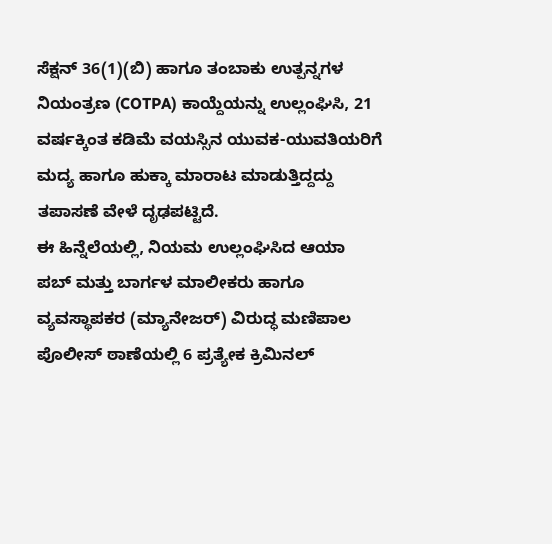ಸೆಕ್ಷನ್ 36(1)(ಬಿ) ಹಾಗೂ ತಂಬಾಕು ಉತ್ಪನ್ನಗಳ ನಿಯಂತ್ರಣ (COTPA) ಕಾಯ್ದೆಯನ್ನು ಉಲ್ಲಂಘಿಸಿ, 21 ವರ್ಷಕ್ಕಿಂತ ಕಡಿಮೆ ವಯಸ್ಸಿನ ಯುವಕ-ಯುವತಿಯರಿಗೆ ಮದ್ಯ ಹಾಗೂ ಹುಕ್ಕಾ ಮಾರಾಟ ಮಾಡುತ್ತಿದ್ದದ್ದು ತಪಾಸಣೆ ವೇಳೆ ದೃಢಪಟ್ಟಿದೆ.
ಈ ಹಿನ್ನೆಲೆಯಲ್ಲಿ, ನಿಯಮ ಉಲ್ಲಂಘಿಸಿದ ಆಯಾ ಪಬ್ ಮತ್ತು ಬಾರ್ಗಳ ಮಾಲೀಕರು ಹಾಗೂ ವ್ಯವಸ್ಥಾಪಕರ (ಮ್ಯಾನೇಜರ್) ವಿರುದ್ಧ ಮಣಿಪಾಲ ಪೊಲೀಸ್ ಠಾಣೆಯಲ್ಲಿ 6 ಪ್ರತ್ಯೇಕ ಕ್ರಿಮಿನಲ್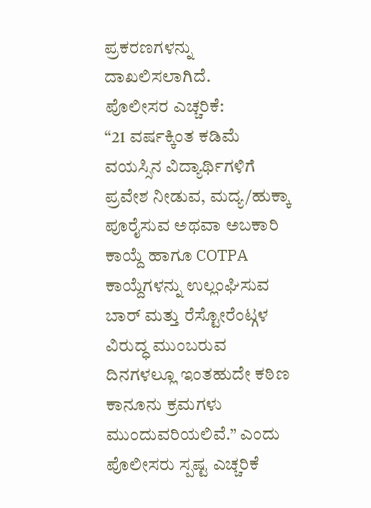ಪ್ರಕರಣಗಳನ್ನು ದಾಖಲಿಸಲಾಗಿದೆ.
ಪೊಲೀಸರ ಎಚ್ಚರಿಕೆ:
“21 ವರ್ಷಕ್ಕಿಂತ ಕಡಿಮೆ ವಯಸ್ಸಿನ ವಿದ್ಯಾರ್ಥಿಗಳಿಗೆ ಪ್ರವೇಶ ನೀಡುವ, ಮದ್ಯ/ಹುಕ್ಕಾ ಪೂರೈಸುವ ಅಥವಾ ಅಬಕಾರಿ ಕಾಯ್ದೆ ಹಾಗೂ COTPA ಕಾಯ್ದೆಗಳನ್ನು ಉಲ್ಲಂಘಿಸುವ ಬಾರ್ ಮತ್ತು ರೆಸ್ಟೋರೆಂಟ್ಗಳ ವಿರುದ್ಧ ಮುಂಬರುವ ದಿನಗಳಲ್ಲೂ ಇಂತಹುದೇ ಕಠಿಣ ಕಾನೂನು ಕ್ರಮಗಳು ಮುಂದುವರಿಯಲಿವೆ.” ಎಂದು ಪೊಲೀಸರು ಸ್ಪಷ್ಟ ಎಚ್ಚರಿಕೆ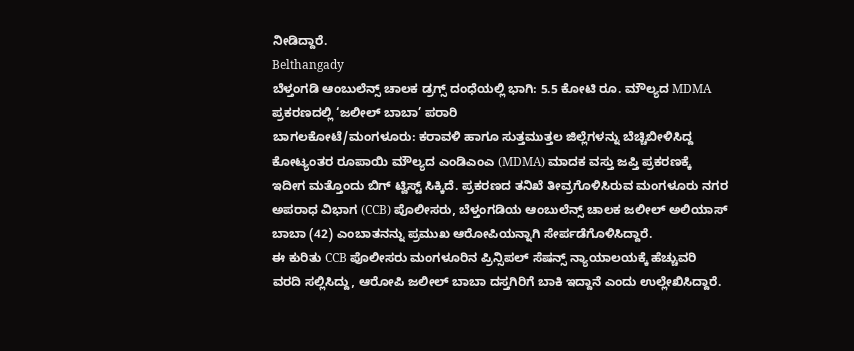ನೀಡಿದ್ದಾರೆ.
Belthangady
ಬೆಳ್ತಂಗಡಿ ಆಂಬುಲೆನ್ಸ್ ಚಾಲಕ ಡ್ರಗ್ಸ್ ದಂಧೆಯಲ್ಲಿ ಭಾಗಿ: 5.5 ಕೋಟಿ ರೂ. ಮೌಲ್ಯದ MDMA ಪ್ರಕರಣದಲ್ಲಿ ‘ಜಲೀಲ್ ಬಾಬಾ’ ಪರಾರಿ
ಬಾಗಲಕೋಟೆ/ಮಂಗಳೂರು: ಕರಾವಳಿ ಹಾಗೂ ಸುತ್ತಮುತ್ತಲ ಜಿಲ್ಲೆಗಳನ್ನು ಬೆಚ್ಚಿಬೀಳಿಸಿದ್ದ ಕೋಟ್ಯಂತರ ರೂಪಾಯಿ ಮೌಲ್ಯದ ಎಂಡಿಎಂಎ (MDMA) ಮಾದಕ ವಸ್ತು ಜಪ್ತಿ ಪ್ರಕರಣಕ್ಕೆ ಇದೀಗ ಮತ್ತೊಂದು ಬಿಗ್ ಟ್ವಿಸ್ಟ್ ಸಿಕ್ಕಿದೆ. ಪ್ರಕರಣದ ತನಿಖೆ ತೀವ್ರಗೊಳಿಸಿರುವ ಮಂಗಳೂರು ನಗರ ಅಪರಾಧ ವಿಭಾಗ (CCB) ಪೊಲೀಸರು, ಬೆಳ್ತಂಗಡಿಯ ಆಂಬುಲೆನ್ಸ್ ಚಾಲಕ ಜಲೀಲ್ ಅಲಿಯಾಸ್ ಬಾಬಾ (42) ಎಂಬಾತನನ್ನು ಪ್ರಮುಖ ಆರೋಪಿಯನ್ನಾಗಿ ಸೇರ್ಪಡೆಗೊಳಿಸಿದ್ದಾರೆ.
ಈ ಕುರಿತು CCB ಪೊಲೀಸರು ಮಂಗಳೂರಿನ ಪ್ರಿನ್ಸಿಪಲ್ ಸೆಷನ್ಸ್ ನ್ಯಾಯಾಲಯಕ್ಕೆ ಹೆಚ್ಚುವರಿ ವರದಿ ಸಲ್ಲಿಸಿದ್ದು, ಆರೋಪಿ ಜಲೀಲ್ ಬಾಬಾ ದಸ್ತಗಿರಿಗೆ ಬಾಕಿ ಇದ್ದಾನೆ ಎಂದು ಉಲ್ಲೇಖಿಸಿದ್ದಾರೆ.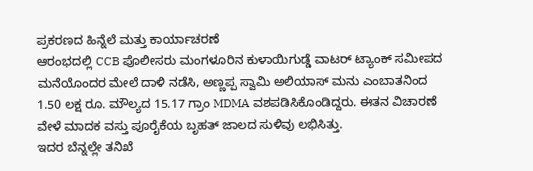ಪ್ರಕರಣದ ಹಿನ್ನೆಲೆ ಮತ್ತು ಕಾರ್ಯಾಚರಣೆ
ಆರಂಭದಲ್ಲಿ CCB ಪೊಲೀಸರು ಮಂಗಳೂರಿನ ಕುಳಾಯಿಗುಡ್ಡೆ ವಾಟರ್ ಟ್ಯಾಂಕ್ ಸಮೀಪದ ಮನೆಯೊಂದರ ಮೇಲೆ ದಾಳಿ ನಡೆಸಿ, ಅಣ್ಣಪ್ಪ ಸ್ವಾಮಿ ಅಲಿಯಾಸ್ ಮನು ಎಂಬಾತನಿಂದ 1.50 ಲಕ್ಷ ರೂ. ಮೌಲ್ಯದ 15.17 ಗ್ರಾಂ MDMA ವಶಪಡಿಸಿಕೊಂಡಿದ್ದರು. ಈತನ ವಿಚಾರಣೆ ವೇಳೆ ಮಾದಕ ವಸ್ತು ಪೂರೈಕೆಯ ಬೃಹತ್ ಜಾಲದ ಸುಳಿವು ಲಭಿಸಿತ್ತು.
ಇದರ ಬೆನ್ನಲ್ಲೇ ತನಿಖೆ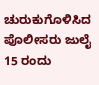ಚುರುಕುಗೊಳಿಸಿದ ಪೊಲೀಸರು ಜುಲೈ 15 ರಂದು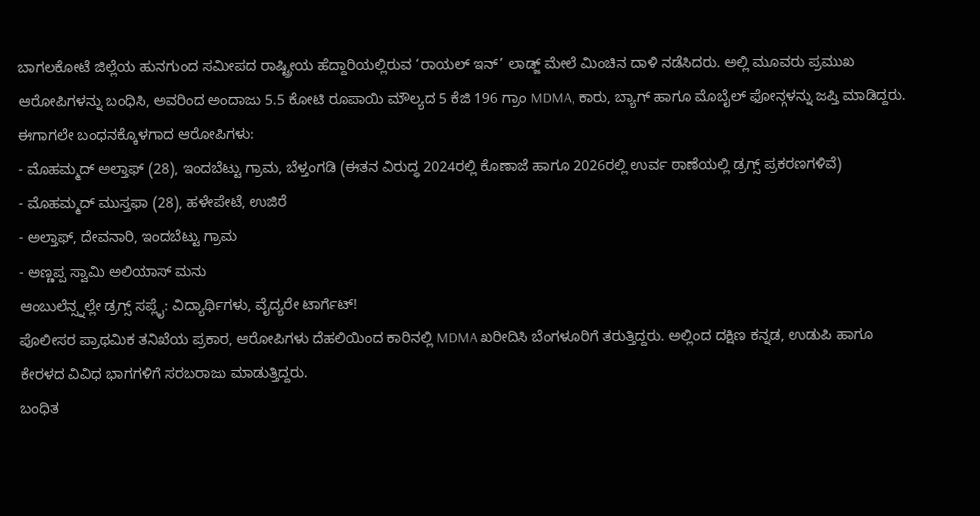ಬಾಗಲಕೋಟೆ ಜಿಲ್ಲೆಯ ಹುನಗುಂದ ಸಮೀಪದ ರಾಷ್ಟ್ರೀಯ ಹೆದ್ದಾರಿಯಲ್ಲಿರುವ ‘ರಾಯಲ್ ಇನ್’ ಲಾಡ್ಜ್ ಮೇಲೆ ಮಿಂಚಿನ ದಾಳಿ ನಡೆಸಿದರು. ಅಲ್ಲಿ ಮೂವರು ಪ್ರಮುಖ ಆರೋಪಿಗಳನ್ನು ಬಂಧಿಸಿ, ಅವರಿಂದ ಅಂದಾಜು 5.5 ಕೋಟಿ ರೂಪಾಯಿ ಮೌಲ್ಯದ 5 ಕೆಜಿ 196 ಗ್ರಾಂ MDMA, ಕಾರು, ಬ್ಯಾಗ್ ಹಾಗೂ ಮೊಬೈಲ್ ಫೋನ್ಗಳನ್ನು ಜಪ್ತಿ ಮಾಡಿದ್ದರು.
ಈಗಾಗಲೇ ಬಂಧನಕ್ಕೊಳಗಾದ ಆರೋಪಿಗಳು:
- ಮೊಹಮ್ಮದ್ ಅಲ್ತಾಫ್ (28), ಇಂದಬೆಟ್ಟು ಗ್ರಾಮ, ಬೆಳ್ತಂಗಡಿ (ಈತನ ವಿರುದ್ಧ 2024ರಲ್ಲಿ ಕೊಣಾಜೆ ಹಾಗೂ 2026ರಲ್ಲಿ ಉರ್ವ ಠಾಣೆಯಲ್ಲಿ ಡ್ರಗ್ಸ್ ಪ್ರಕರಣಗಳಿವೆ)
- ಮೊಹಮ್ಮದ್ ಮುಸ್ತಫಾ (28), ಹಳೇಪೇಟೆ, ಉಜಿರೆ
- ಅಲ್ತಾಫ್, ದೇವನಾರಿ, ಇಂದಬೆಟ್ಟು ಗ್ರಾಮ
- ಅಣ್ಣಪ್ಪ ಸ್ವಾಮಿ ಅಲಿಯಾಸ್ ಮನು
ಆಂಬುಲೆನ್ಸ್ನಲ್ಲೇ ಡ್ರಗ್ಸ್ ಸಪ್ಲೈ: ವಿದ್ಯಾರ್ಥಿಗಳು, ವೈದ್ಯರೇ ಟಾರ್ಗೆಟ್!
ಪೊಲೀಸರ ಪ್ರಾಥಮಿಕ ತನಿಖೆಯ ಪ್ರಕಾರ, ಆರೋಪಿಗಳು ದೆಹಲಿಯಿಂದ ಕಾರಿನಲ್ಲಿ MDMA ಖರೀದಿಸಿ ಬೆಂಗಳೂರಿಗೆ ತರುತ್ತಿದ್ದರು. ಅಲ್ಲಿಂದ ದಕ್ಷಿಣ ಕನ್ನಡ, ಉಡುಪಿ ಹಾಗೂ ಕೇರಳದ ವಿವಿಧ ಭಾಗಗಳಿಗೆ ಸರಬರಾಜು ಮಾಡುತ್ತಿದ್ದರು.
ಬಂಧಿತ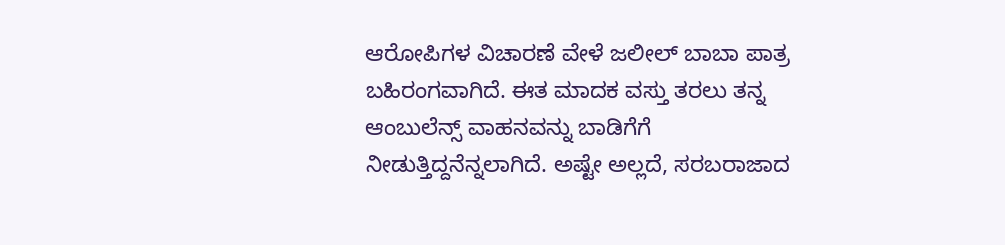ಆರೋಪಿಗಳ ವಿಚಾರಣೆ ವೇಳೆ ಜಲೀಲ್ ಬಾಬಾ ಪಾತ್ರ ಬಹಿರಂಗವಾಗಿದೆ. ಈತ ಮಾದಕ ವಸ್ತು ತರಲು ತನ್ನ ಆಂಬುಲೆನ್ಸ್ ವಾಹನವನ್ನು ಬಾಡಿಗೆಗೆ ನೀಡುತ್ತಿದ್ದನೆನ್ನಲಾಗಿದೆ. ಅಷ್ಟೇ ಅಲ್ಲದೆ, ಸರಬರಾಜಾದ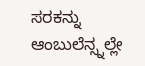ಸರಕನ್ನು ಆಂಬುಲೆನ್ಸ್ನಲ್ಲೇ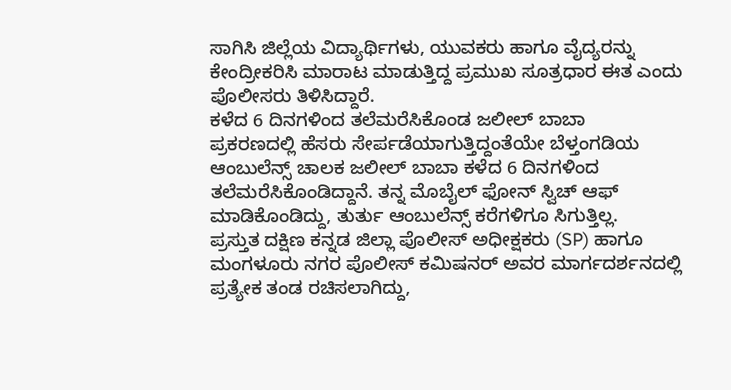ಸಾಗಿಸಿ ಜಿಲ್ಲೆಯ ವಿದ್ಯಾರ್ಥಿಗಳು, ಯುವಕರು ಹಾಗೂ ವೈದ್ಯರನ್ನು ಕೇಂದ್ರೀಕರಿಸಿ ಮಾರಾಟ ಮಾಡುತ್ತಿದ್ದ ಪ್ರಮುಖ ಸೂತ್ರಧಾರ ಈತ ಎಂದು ಪೊಲೀಸರು ತಿಳಿಸಿದ್ದಾರೆ.
ಕಳೆದ 6 ದಿನಗಳಿಂದ ತಲೆಮರೆಸಿಕೊಂಡ ಜಲೀಲ್ ಬಾಬಾ
ಪ್ರಕರಣದಲ್ಲಿ ಹೆಸರು ಸೇರ್ಪಡೆಯಾಗುತ್ತಿದ್ದಂತೆಯೇ ಬೆಳ್ತಂಗಡಿಯ ಆಂಬುಲೆನ್ಸ್ ಚಾಲಕ ಜಲೀಲ್ ಬಾಬಾ ಕಳೆದ 6 ದಿನಗಳಿಂದ ತಲೆಮರೆಸಿಕೊಂಡಿದ್ದಾನೆ. ತನ್ನ ಮೊಬೈಲ್ ಫೋನ್ ಸ್ವಿಚ್ ಆಫ್ ಮಾಡಿಕೊಂಡಿದ್ದು, ತುರ್ತು ಆಂಬುಲೆನ್ಸ್ ಕರೆಗಳಿಗೂ ಸಿಗುತ್ತಿಲ್ಲ.
ಪ್ರಸ್ತುತ ದಕ್ಷಿಣ ಕನ್ನಡ ಜಿಲ್ಲಾ ಪೊಲೀಸ್ ಅಧೀಕ್ಷಕರು (SP) ಹಾಗೂ ಮಂಗಳೂರು ನಗರ ಪೊಲೀಸ್ ಕಮಿಷನರ್ ಅವರ ಮಾರ್ಗದರ್ಶನದಲ್ಲಿ ಪ್ರತ್ಯೇಕ ತಂಡ ರಚಿಸಲಾಗಿದ್ದು,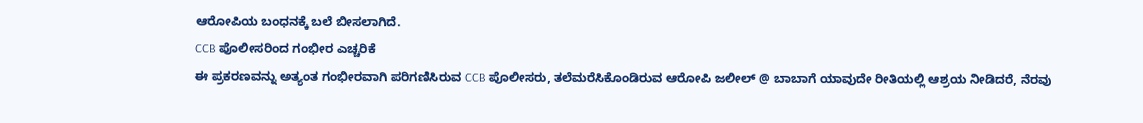ಆರೋಪಿಯ ಬಂಧನಕ್ಕೆ ಬಲೆ ಬೀಸಲಾಗಿದೆ.
CCB ಪೊಲೀಸರಿಂದ ಗಂಭೀರ ಎಚ್ಚರಿಕೆ
ಈ ಪ್ರಕರಣವನ್ನು ಅತ್ಯಂತ ಗಂಭೀರವಾಗಿ ಪರಿಗಣಿಸಿರುವ CCB ಪೊಲೀಸರು, ತಲೆಮರೆಸಿಕೊಂಡಿರುವ ಆರೋಪಿ ಜಲೀಲ್ @ ಬಾಬಾಗೆ ಯಾವುದೇ ರೀತಿಯಲ್ಲಿ ಆಶ್ರಯ ನೀಡಿದರೆ, ನೆರವು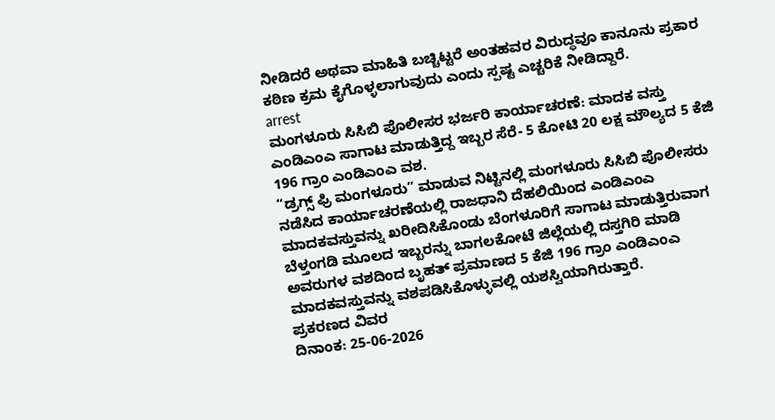ನೀಡಿದರೆ ಅಥವಾ ಮಾಹಿತಿ ಬಚ್ಚಿಟ್ಟರೆ ಅಂತಹವರ ವಿರುದ್ಧವೂ ಕಾನೂನು ಪ್ರಕಾರ ಕಠಿಣ ಕ್ರಮ ಕೈಗೊಳ್ಳಲಾಗುವುದು ಎಂದು ಸ್ಪಷ್ಟ ಎಚ್ಚರಿಕೆ ನೀಡಿದ್ದಾರೆ.
arrest
ಮಂಗಳೂರು ಸಿಸಿಬಿ ಪೊಲೀಸರ ಭರ್ಜರಿ ಕಾರ್ಯಾಚರಣೆ: ಮಾದಕ ವಸ್ತು ಎಂಡಿಎಂಎ ಸಾಗಾಟ ಮಾಡುತ್ತಿದ್ದ ಇಬ್ಬರ ಸೆರೆ- 5 ಕೋಟಿ 20 ಲಕ್ಷ ಮೌಲ್ಯದ 5 ಕೆಜಿ 196 ಗ್ರಾಂ ಎಂಡಿಎಂಎ ವಶ.
“ಡ್ರಗ್ಸ್ ಫ್ರಿ ಮಂಗಳೂರು” ಮಾಡುವ ನಿಟ್ಟಿನಲ್ಲಿ ಮಂಗಳೂರು ಸಿಸಿಬಿ ಪೊಲೀಸರು ನಡೆಸಿದ ಕಾರ್ಯಾಚರಣೆಯಲ್ಲಿ ರಾಜಧಾನಿ ದೆಹಲಿಯಿಂದ ಎಂಡಿಎಂಎ ಮಾದಕವಸ್ತುವನ್ನು ಖರೀದಿಸಿಕೊಂಡು ಬೆಂಗಳೂರಿಗೆ ಸಾಗಾಟ ಮಾಡುತ್ತಿರುವಾಗ ಬೆಳ್ತಂಗಡಿ ಮೂಲದ ಇಬ್ಬರನ್ನು ಬಾಗಲಕೋಟೆ ಜಿಲ್ಲೆಯಲ್ಲಿ ದಸ್ತಗಿರಿ ಮಾಡಿ ಅವರುಗಳ ವಶದಿಂದ ಬೃಹತ್ ಪ್ರಮಾಣದ 5 ಕೆಜಿ 196 ಗ್ರಾಂ ಎಂಡಿಎಂಎ ಮಾದಕವಸ್ತುವನ್ನು ವಶಪಡಿಸಿಕೊಳ್ಳುವಲ್ಲಿ ಯಶಸ್ವಿಯಾಗಿರುತ್ತಾರೆ.
ಪ್ರಕರಣದ ವಿವರ
ದಿನಾಂಕ: 25-06-2026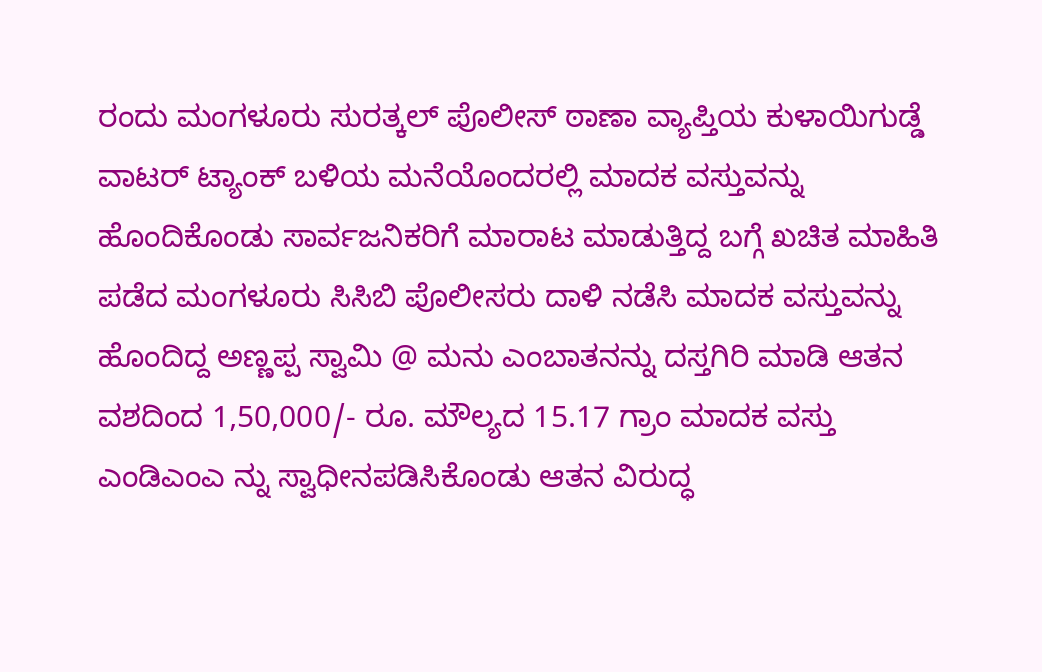ರಂದು ಮಂಗಳೂರು ಸುರತ್ಕಲ್ ಪೊಲೀಸ್ ಠಾಣಾ ವ್ಯಾಪ್ತಿಯ ಕುಳಾಯಿಗುಡ್ಡೆ ವಾಟರ್ ಟ್ಯಾಂಕ್ ಬಳಿಯ ಮನೆಯೊಂದರಲ್ಲಿ ಮಾದಕ ವಸ್ತುವನ್ನು ಹೊಂದಿಕೊಂಡು ಸಾರ್ವಜನಿಕರಿಗೆ ಮಾರಾಟ ಮಾಡುತ್ತಿದ್ದ ಬಗ್ಗೆ ಖಚಿತ ಮಾಹಿತಿ ಪಡೆದ ಮಂಗಳೂರು ಸಿಸಿಬಿ ಪೊಲೀಸರು ದಾಳಿ ನಡೆಸಿ ಮಾದಕ ವಸ್ತುವನ್ನು ಹೊಂದಿದ್ದ ಅಣ್ಣಪ್ಪ ಸ್ವಾಮಿ @ ಮನು ಎಂಬಾತನನ್ನು ದಸ್ತಗಿರಿ ಮಾಡಿ ಆತನ ವಶದಿಂದ 1,50,000/- ರೂ. ಮೌಲ್ಯದ 15.17 ಗ್ರಾಂ ಮಾದಕ ವಸ್ತು ಎಂಡಿಎಂಎ ನ್ನು ಸ್ವಾಧೀನಪಡಿಸಿಕೊಂಡು ಆತನ ವಿರುದ್ಧ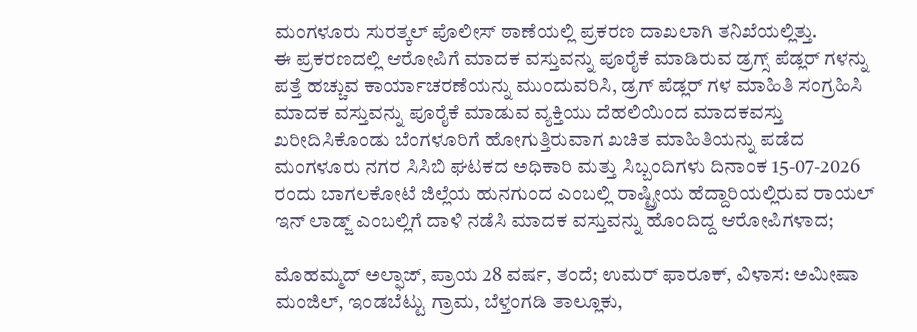ಮಂಗಳೂರು ಸುರತ್ಕಲ್ ಪೊಲೀಸ್ ಠಾಣೆಯಲ್ಲಿ ಪ್ರಕರಣ ದಾಖಲಾಗಿ ತನಿಖೆಯಲ್ಲಿತ್ತು.
ಈ ಪ್ರಕರಣದಲ್ಲಿ ಆರೋಪಿಗೆ ಮಾದಕ ವಸ್ತುವನ್ನು ಪೂರೈಕೆ ಮಾಡಿರುವ ಡ್ರಗ್ಸ್ ಪೆಡ್ಲರ್ ಗಳನ್ನು ಪತ್ತೆ ಹಚ್ಚುವ ಕಾರ್ಯಾಚರಣೆಯನ್ನು ಮುಂದುವರಿಸಿ, ಡ್ರಗ್ ಪೆಡ್ಲರ್ ಗಳ ಮಾಹಿತಿ ಸಂಗ್ರಹಿಸಿ ಮಾದಕ ವಸ್ತುವನ್ನು ಪೂರೈಕೆ ಮಾಡುವ ವ್ಯಕ್ತಿಯು ದೆಹಲಿಯಿಂದ ಮಾದಕವಸ್ತು ಖರೀದಿಸಿಕೊಂಡು ಬೆಂಗಳೂರಿಗೆ ಹೋಗುತ್ತಿರುವಾಗ ಖಚಿತ ಮಾಹಿತಿಯನ್ನು ಪಡೆದ ಮಂಗಳೂರು ನಗರ ಸಿಸಿಬಿ ಘಟಕದ ಅಧಿಕಾರಿ ಮತ್ತು ಸಿಬ್ಬಂದಿಗಳು ದಿನಾಂಕ 15-07-2026 ರಂದು ಬಾಗಲಕೋಟೆ ಜಿಲ್ಲೆಯ ಹುನಗುಂದ ಎಂಬಲ್ಲಿ ರಾಷ್ಟ್ರೀಯ ಹೆದ್ದಾರಿಯಲ್ಲಿರುವ ರಾಯಲ್ ಇನ್ ಲಾಡ್ಜ್ ಎಂಬಲ್ಲಿಗೆ ದಾಳಿ ನಡೆಸಿ ಮಾದಕ ವಸ್ತುವನ್ನು ಹೊಂದಿದ್ದ ಆರೋಪಿಗಳಾದ;

ಮೊಹಮ್ಮದ್ ಅಲ್ಫಾಜ್, ಪ್ರಾಯ 28 ವರ್ಷ, ತಂದೆ; ಉಮರ್ ಫಾರೂಕ್, ವಿಳಾಸ: ಅಮೀಷಾ ಮಂಜಿಲ್, ಇಂಡಬೆಟ್ಟು ಗ್ರಾಮ, ಬೆಳ್ತಂಗಡಿ ತಾಲ್ಲೂಕು,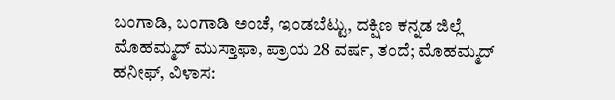ಬಂಗಾಡಿ, ಬಂಗಾಡಿ ಅಂಚೆ, ಇಂಡಬೆಟ್ಟು, ದಕ್ಷಿಣ ಕನ್ನಡ ಜಿಲ್ಲೆ
ಮೊಹಮ್ಮದ್ ಮುಸ್ತಾಫಾ, ಪ್ರಾಯ 28 ವರ್ಷ, ತಂದೆ; ಮೊಹಮ್ಮದ್ ಹನೀಫ್, ವಿಳಾಸ: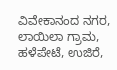ವಿವೇಕಾನಂದ ನಗರ, ಲಾಯಿಲಾ ಗ್ರಾಮ, ಹಳೆಪೇಟೆ, ಉಜಿರೆ,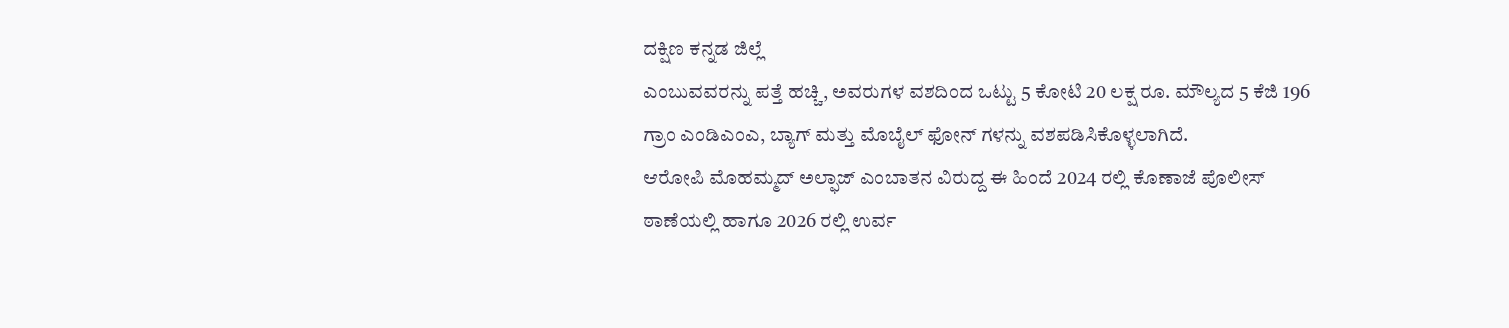ದಕ್ಷಿಣ ಕನ್ನಡ ಜಿಲ್ಲೆ
ಎಂಬುವವರನ್ನು ಪತ್ತೆ ಹಚ್ಚಿ, ಅವರುಗಳ ವಶದಿಂದ ಒಟ್ಟು 5 ಕೋಟಿ 20 ಲಕ್ಷ ರೂ. ಮೌಲ್ಯದ 5 ಕೆಜಿ 196 ಗ್ರಾಂ ಎಂಡಿಎಂಎ, ಬ್ಯಾಗ್ ಮತ್ತು ಮೊಬೈಲ್ ಫೋನ್ ಗಳನ್ನು ವಶಪಡಿಸಿಕೊಳ್ಳಲಾಗಿದೆ.
ಆರೋಪಿ ಮೊಹಮ್ಮದ್ ಅಲ್ಫಾಜ್ ಎಂಬಾತನ ವಿರುದ್ದ ಈ ಹಿಂದೆ 2024 ರಲ್ಲಿ ಕೊಣಾಜೆ ಪೊಲೀಸ್ ಠಾಣೆಯಲ್ಲಿ ಹಾಗೂ 2026 ರಲ್ಲಿ ಉರ್ವ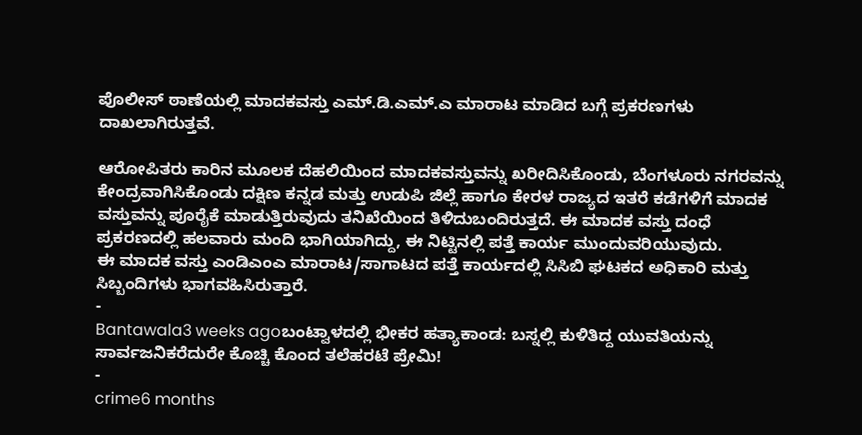ಪೊಲೀಸ್ ಠಾಣೆಯಲ್ಲಿ ಮಾದಕವಸ್ತು ಎಮ್.ಡಿ.ಎಮ್.ಎ ಮಾರಾಟ ಮಾಡಿದ ಬಗ್ಗೆ ಪ್ರಕರಣಗಳು ದಾಖಲಾಗಿರುತ್ತವೆ.

ಆರೋಪಿತರು ಕಾರಿನ ಮೂಲಕ ದೆಹಲಿಯಿಂದ ಮಾದಕವಸ್ತುವನ್ನು ಖರೀದಿಸಿಕೊಂಡು, ಬೆಂಗಳೂರು ನಗರವನ್ನು ಕೇಂದ್ರವಾಗಿಸಿಕೊಂಡು ದಕ್ಷಿಣ ಕನ್ನಡ ಮತ್ತು ಉಡುಪಿ ಜಿಲ್ಲೆ ಹಾಗೂ ಕೇರಳ ರಾಜ್ಯದ ಇತರೆ ಕಡೆಗಳಿಗೆ ಮಾದಕ ವಸ್ತುವನ್ನು ಪೂರೈಕೆ ಮಾಡುತ್ತಿರುವುದು ತನಿಖೆಯಿಂದ ತಿಳಿದುಬಂದಿರುತ್ತದೆ. ಈ ಮಾದಕ ವಸ್ತು ದಂಧೆ ಪ್ರಕರಣದಲ್ಲಿ ಹಲವಾರು ಮಂದಿ ಭಾಗಿಯಾಗಿದ್ದು, ಈ ನಿಟ್ಟಿನಲ್ಲಿ ಪತ್ತೆ ಕಾರ್ಯ ಮುಂದುವರಿಯುವುದು.
ಈ ಮಾದಕ ವಸ್ತು ಎಂಡಿಎಂಎ ಮಾರಾಟ/ಸಾಗಾಟದ ಪತ್ತೆ ಕಾರ್ಯದಲ್ಲಿ ಸಿಸಿಬಿ ಘಟಕದ ಅಧಿಕಾರಿ ಮತ್ತು ಸಿಬ್ಬಂದಿಗಳು ಭಾಗವಹಿಸಿರುತ್ತಾರೆ.
-
Bantawala3 weeks agoಬಂಟ್ವಾಳದಲ್ಲಿ ಭೀಕರ ಹತ್ಯಾಕಾಂಡ: ಬಸ್ನಲ್ಲಿ ಕುಳಿತಿದ್ದ ಯುವತಿಯನ್ನು ಸಾರ್ವಜನಿಕರೆದುರೇ ಕೊಚ್ಚಿ ಕೊಂದ ತಲೆಹರಟೆ ಪ್ರೇಮಿ!
-
crime6 months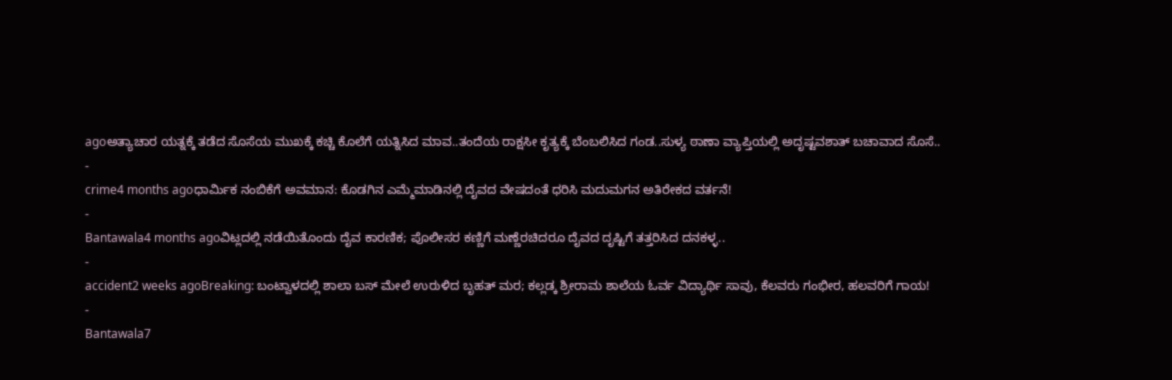agoಅತ್ಯಾಚಾರ ಯತ್ನಕ್ಕೆ ತಡೆದ ಸೊಸೆಯ ಮುಖಕ್ಕೆ ಕಚ್ಚಿ ಕೊಲೆಗೆ ಯತ್ನಿಸಿದ ಮಾವ..ತಂದೆಯ ರಾಕ್ಷಸೀ ಕೃತ್ಯಕ್ಕೆ ಬೆಂಬಲಿಸಿದ ಗಂಡ..ಸುಳ್ಯ ಠಾಣಾ ವ್ಯಾಪ್ತಿಯಲ್ಲಿ ಅದೃಷ್ಟವಶಾತ್ ಬಚಾವಾದ ಸೊಸೆ..
-
crime4 months agoಧಾರ್ಮಿಕ ನಂಬಿಕೆಗೆ ಅವಮಾನ: ಕೊಡಗಿನ ಎಮ್ಮೆಮಾಡಿನಲ್ಲಿ ದೈವದ ವೇಷದಂತೆ ಧರಿಸಿ ಮದುಮಗನ ಅತಿರೇಕದ ವರ್ತನೆ!
-
Bantawala4 months agoವಿಟ್ಲದಲ್ಲಿ ನಡೆಯಿತೊಂದು ದೈವ ಕಾರಣಿಕ; ಪೊಲೀಸರ ಕಣ್ಣಿಗೆ ಮಣ್ಣೆರಚಿದರೂ ದೈವದ ದೃಷ್ಟಿಗೆ ತತ್ತರಿಸಿದ ದನಕಳ್ಳ..
-
accident2 weeks agoBreaking: ಬಂಟ್ವಾಳದಲ್ಲಿ ಶಾಲಾ ಬಸ್ ಮೇಲೆ ಉರುಳಿದ ಬೃಹತ್ ಮರ; ಕಲ್ಲಡ್ಕ ಶ್ರೀರಾಮ ಶಾಲೆಯ ಓರ್ವ ವಿದ್ಯಾರ್ಥಿ ಸಾವು, ಕೆಲವರು ಗಂಭೀರ, ಹಲವರಿಗೆ ಗಾಯ!
-
Bantawala7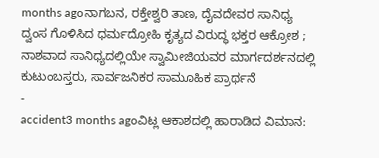months agoನಾಗಬನ, ರಕ್ತೇಶ್ವರಿ ತಾಣ, ದೈವದೇವರ ಸಾನಿಧ್ಯ ದ್ವಂಸ ಗೊಳಿಸಿದ ಧರ್ಮದ್ರೋಹಿ ಕೃತ್ಯದ ವಿರುದ್ಧ ಭಕ್ತರ ಆಕ್ರೋಶ ; ನಾಶವಾದ ಸಾನಿಧ್ಯದಲ್ಲಿಯೇ ಸ್ವಾಮೀಜಿಯವರ ಮಾರ್ಗದರ್ಶನದಲ್ಲಿ ಕುಟುಂಬಸ್ತರು, ಸಾರ್ವಜನಿಕರ ಸಾಮೂಹಿಕ ಪ್ರಾರ್ಥನೆ
-
accident3 months agoವಿಟ್ಲ ಆಕಾಶದಲ್ಲಿ ಹಾರಾಡಿದ ವಿಮಾನ: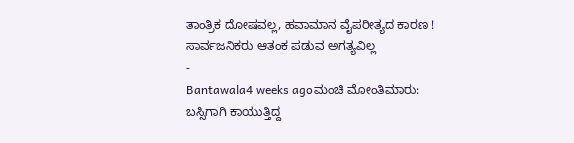ತಾಂತ್ರಿಕ ದೋಷವಲ್ಲ, ಹವಾಮಾನ ವೈಪರೀತ್ಯದ ಕಾರಣ ! ಸಾರ್ವಜನಿಕರು ಆತಂಕ ಪಡುವ ಅಗತ್ಯವಿಲ್ಲ
-
Bantawala4 weeks agoಮಂಚಿ ಮೋಂತಿಮಾರು: ಬಸ್ಸಿಗಾಗಿ ಕಾಯುತ್ತಿದ್ದ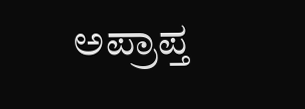ಅಪ್ರಾಪ್ತ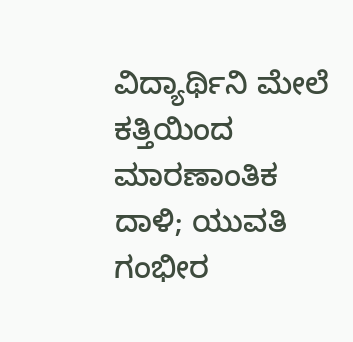ವಿದ್ಯಾರ್ಥಿನಿ ಮೇಲೆ ಕತ್ತಿಯಿಂದ ಮಾರಣಾಂತಿಕ ದಾಳಿ; ಯುವತಿ ಗಂಭೀರ